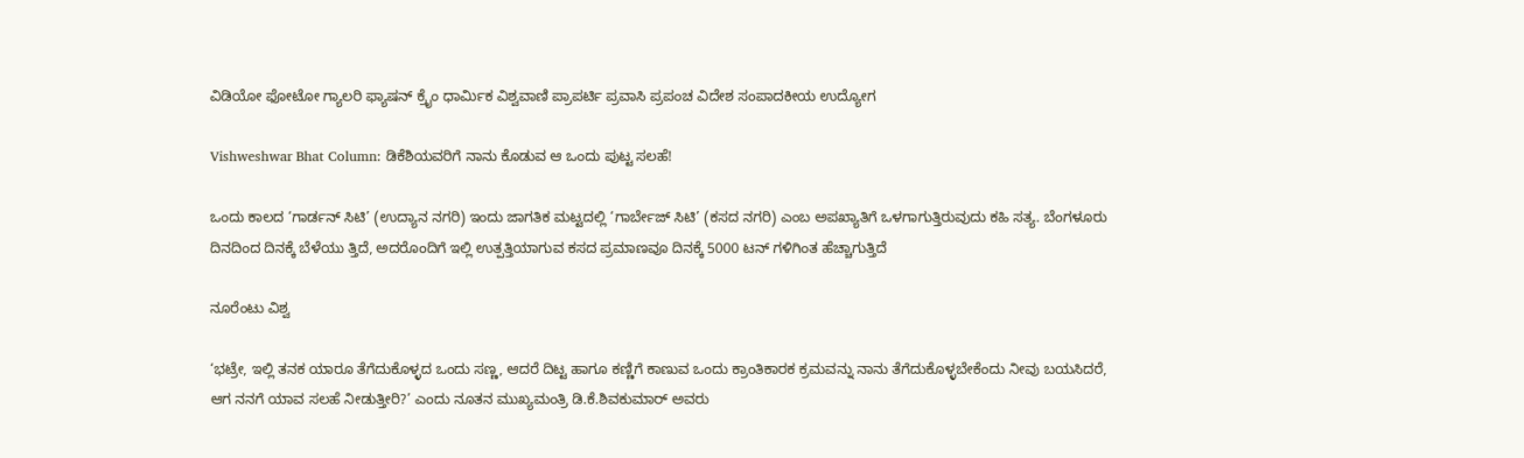ವಿಡಿಯೋ ಫೋಟೋ ಗ್ಯಾಲರಿ ಫ್ಯಾಷನ್ ಕ್ರೈಂ ಧಾರ್ಮಿಕ ವಿಶ್ವವಾಣಿ ಪ್ರಾಪರ್ಟಿ ಪ್ರವಾಸಿ ಪ್ರಪಂಚ ವಿದೇಶ ಸಂಪಾದಕೀಯ ಉದ್ಯೋಗ

Vishweshwar Bhat Column: ಡಿಕೆಶಿಯವರಿಗೆ ನಾನು ಕೊಡುವ ಆ ಒಂದು ಪುಟ್ಟ ಸಲಹೆ!

ಒಂದು ಕಾಲದ ‘ಗಾರ್ಡನ್ ಸಿಟಿ’ (ಉದ್ಯಾನ ನಗರಿ) ಇಂದು ಜಾಗತಿಕ ಮಟ್ಟದಲ್ಲಿ ‘ಗಾರ್ಬೇಜ್ ಸಿಟಿ’ (ಕಸದ ನಗರಿ) ಎಂಬ ಅಪಖ್ಯಾತಿಗೆ ಒಳಗಾಗುತ್ತಿರುವುದು ಕಹಿ ಸತ್ಯ. ಬೆಂಗಳೂರು ದಿನದಿಂದ ದಿನಕ್ಕೆ ಬೆಳೆಯು ತ್ತಿದೆ, ಅದರೊಂದಿಗೆ ಇಲ್ಲಿ ಉತ್ಪತ್ತಿಯಾಗುವ ಕಸದ ಪ್ರಮಾಣವೂ ದಿನಕ್ಕೆ 5000 ಟನ್‌ ಗಳಿಗಿಂತ ಹೆಚ್ಚಾಗುತ್ತಿದೆ

ನೂರೆಂಟು ವಿಶ್ವ

‘ಭಟ್ರೇ, ಇಲ್ಲಿ ತನಕ ಯಾರೂ ತೆಗೆದುಕೊಳ್ಳದ ಒಂದು ಸಣ್ಣ, ಆದರೆ ದಿಟ್ಟ ಹಾಗೂ ಕಣ್ಣಿಗೆ ಕಾಣುವ ಒಂದು ಕ್ರಾಂತಿಕಾರಕ ಕ್ರಮವನ್ನು ನಾನು ತೆಗೆದುಕೊಳ್ಳಬೇಕೆಂದು ನೀವು ಬಯಸಿದರೆ, ಆಗ ನನಗೆ ಯಾವ ಸಲಹೆ ನೀಡುತ್ತೀರಿ?’ ಎಂದು ನೂತನ ಮುಖ್ಯಮಂತ್ರಿ ಡಿ.ಕೆ.ಶಿವಕುಮಾರ್ ಅವರು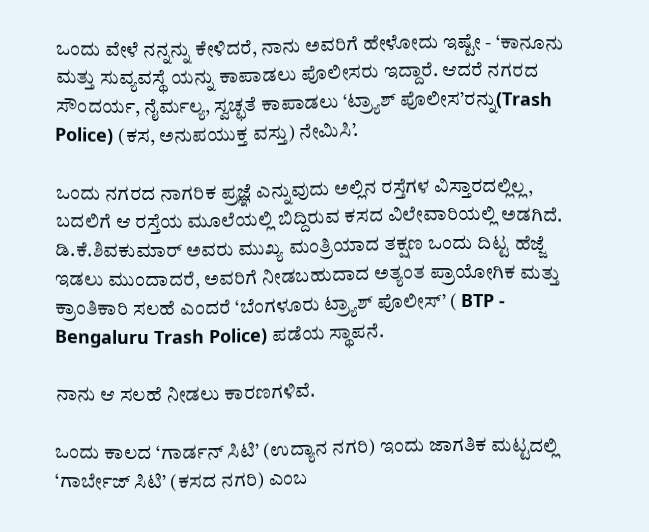ಒಂದು ವೇಳೆ ನನ್ನನ್ನು ಕೇಳಿದರೆ, ನಾನು ಅವರಿಗೆ ಹೇಳೋದು ಇಷ್ಟೇ - ‘ಕಾನೂನು ಮತ್ತು ಸುವ್ಯವಸ್ಥೆ ಯನ್ನು ಕಾಪಾಡಲು ಪೊಲೀಸರು ಇದ್ದಾರೆ. ಆದರೆ ನಗರದ ಸೌಂದರ್ಯ, ನೈರ್ಮಲ್ಯ, ಸ್ವಚ್ಛತೆ ಕಾಪಾಡಲು ‘ಟ್ರ್ಯಾಶ್ ಪೊಲೀಸ’ರನ್ನು(Trash Police) (ಕಸ, ಅನುಪಯುಕ್ತ ವಸ್ತು) ನೇಮಿಸಿ’.

ಒಂದು ನಗರದ ನಾಗರಿಕ ಪ್ರಜ್ಞೆ ಎನ್ನುವುದು ಅಲ್ಲಿನ ರಸ್ತೆಗಳ ವಿಸ್ತಾರದಲ್ಲಿಲ್ಲ, ಬದಲಿಗೆ ಆ ರಸ್ತೆಯ ಮೂಲೆಯಲ್ಲಿ ಬಿದ್ದಿರುವ ಕಸದ ವಿಲೇವಾರಿಯಲ್ಲಿ ಅಡಗಿದೆ. ಡಿ.ಕೆ.ಶಿವಕುಮಾರ್ ಅವರು ಮುಖ್ಯ ಮಂತ್ರಿಯಾದ ತಕ್ಷಣ ಒಂದು ದಿಟ್ಟ ಹೆಜ್ಜೆ ಇಡಲು ಮುಂದಾದರೆ, ಅವರಿಗೆ ನೀಡಬಹುದಾದ ಅತ್ಯಂತ ಪ್ರಾಯೋಗಿಕ ಮತ್ತು ಕ್ರಾಂತಿಕಾರಿ ಸಲಹೆ ಎಂದರೆ ‘ಬೆಂಗಳೂರು ಟ್ರ್ಯಾಶ್ ಪೊಲೀಸ್’ ( BTP - Bengaluru Trash Police) ಪಡೆಯ ಸ್ಥಾಪನೆ.

ನಾನು ಆ ಸಲಹೆ ನೀಡಲು ಕಾರಣಗಳಿವೆ.

ಒಂದು ಕಾಲದ ‘ಗಾರ್ಡನ್ ಸಿಟಿ’ (ಉದ್ಯಾನ ನಗರಿ) ಇಂದು ಜಾಗತಿಕ ಮಟ್ಟದಲ್ಲಿ ‘ಗಾರ್ಬೇಜ್ ಸಿಟಿ’ (ಕಸದ ನಗರಿ) ಎಂಬ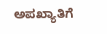ಅಪಖ್ಯಾತಿಗೆ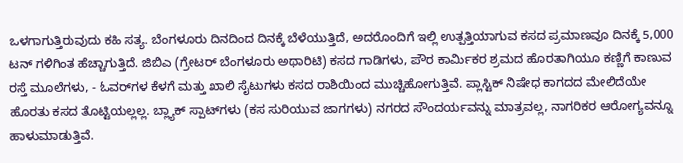ಒಳಗಾಗುತ್ತಿರುವುದು ಕಹಿ ಸತ್ಯ. ಬೆಂಗಳೂರು ದಿನದಿಂದ ದಿನಕ್ಕೆ ಬೆಳೆಯುತ್ತಿದೆ, ಅದರೊಂದಿಗೆ ಇಲ್ಲಿ ಉತ್ಪತ್ತಿಯಾಗುವ ಕಸದ ಪ್ರಮಾಣವೂ ದಿನಕ್ಕೆ 5,000 ಟನ್‌ ಗಳಿಗಿಂತ ಹೆಚ್ಚಾಗುತ್ತಿದೆ. ಜಿಬಿಎ (ಗ್ರೇಟರ್ ಬೆಂಗಳೂರು ಅಥಾರಿಟಿ) ಕಸದ ಗಾಡಿಗಳು, ಪೌರ ಕಾರ್ಮಿಕರ ಶ್ರಮದ ಹೊರತಾಗಿಯೂ ಕಣ್ಣಿಗೆ ಕಾಣುವ ರಸ್ತೆ ಮೂಲೆಗಳು, - ಓವರ್‌ಗಳ ಕೆಳಗೆ ಮತ್ತು ಖಾಲಿ ಸೈಟುಗಳು ಕಸದ ರಾಶಿಯಿಂದ ಮುಚ್ಚಿಹೋಗುತ್ತಿವೆ. ಪ್ಲಾಸ್ಟಿಕ್ ನಿಷೇಧ ಕಾಗದದ ಮೇಲಿದೆಯೇ ಹೊರತು ಕಸದ ತೊಟ್ಟಿಯಲ್ಲಲ್ಲ. ಬ್ಲ್ಯಾಕ್ ಸ್ಪಾಟ್‌ಗಳು (ಕಸ ಸುರಿಯುವ ಜಾಗಗಳು) ನಗರದ ಸೌಂದರ್ಯವನ್ನು ಮಾತ್ರವಲ್ಲ, ನಾಗರಿಕರ ಆರೋಗ್ಯವನ್ನೂ ಹಾಳುಮಾಡುತ್ತಿವೆ.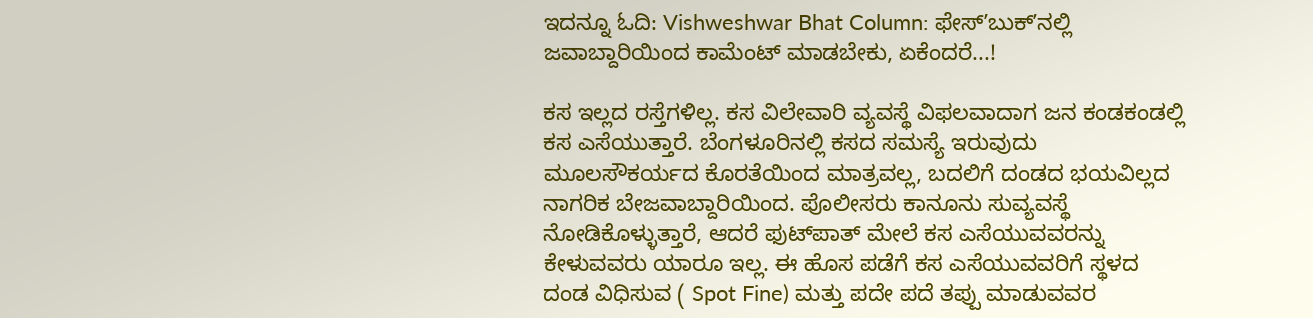ಇದನ್ನೂ ಓದಿ: Vishweshwar Bhat Column: ಫೇಸ್‌ʼಬುಕ್‌ʼನಲ್ಲಿ ಜವಾಬ್ದಾರಿಯಿಂದ ಕಾಮೆಂಟ್‌ ಮಾಡಬೇಕು, ಏಕೆಂದರೆ...!

ಕಸ ಇಲ್ಲದ ರಸ್ತೆಗಳಿಲ್ಲ. ಕಸ ವಿಲೇವಾರಿ ವ್ಯವಸ್ಥೆ ವಿಫಲವಾದಾಗ ಜನ ಕಂಡಕಂಡಲ್ಲಿ ಕಸ ಎಸೆಯುತ್ತಾರೆ. ಬೆಂಗಳೂರಿನಲ್ಲಿ ಕಸದ ಸಮಸ್ಯೆ ಇರುವುದು ಮೂಲಸೌಕರ್ಯದ ಕೊರತೆಯಿಂದ ಮಾತ್ರವಲ್ಲ, ಬದಲಿಗೆ ದಂಡದ ಭಯವಿಲ್ಲದ ನಾಗರಿಕ ಬೇಜವಾಬ್ದಾರಿಯಿಂದ. ಪೊಲೀಸರು ಕಾನೂನು ಸುವ್ಯವಸ್ಥೆ ನೋಡಿಕೊಳ್ಳುತ್ತಾರೆ, ಆದರೆ ಫುಟ್‌ಪಾತ್ ಮೇಲೆ ಕಸ ಎಸೆಯುವವರನ್ನು ಕೇಳುವವರು ಯಾರೂ ಇಲ್ಲ. ಈ ಹೊಸ ಪಡೆಗೆ ಕಸ ಎಸೆಯುವವರಿಗೆ ಸ್ಥಳದ ದಂಡ ವಿಧಿಸುವ ( Spot Fine) ಮತ್ತು ಪದೇ ಪದೆ ತಪ್ಪು ಮಾಡುವವರ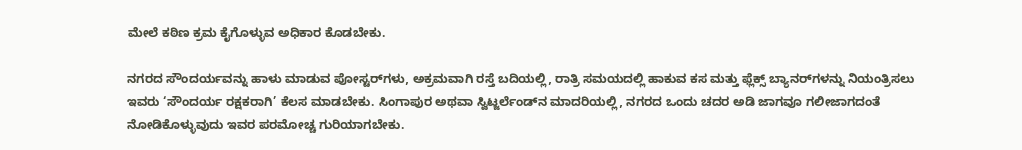ಮೇಲೆ ಕಠಿಣ ಕ್ರಮ ಕೈಗೊಳ್ಳುವ ಅಧಿಕಾರ ಕೊಡಬೇಕು.

ನಗರದ ಸೌಂದರ್ಯವನ್ನು ಹಾಳು ಮಾಡುವ ಪೋಸ್ಟರ್‌ಗಳು, ಅಕ್ರಮವಾಗಿ ರಸ್ತೆ ಬದಿಯಲ್ಲಿ, ರಾತ್ರಿ ಸಮಯದಲ್ಲಿ ಹಾಕುವ ಕಸ ಮತ್ತು ಫ್ಲೆಕ್ಸ್ ಬ್ಯಾನರ್‌ಗಳನ್ನು ನಿಯಂತ್ರಿಸಲು ಇವರು ‘ಸೌಂದರ್ಯ ರಕ್ಷಕರಾಗಿ’ ಕೆಲಸ ಮಾಡಬೇಕು. ಸಿಂಗಾಪುರ ಅಥವಾ ಸ್ವಿಟ್ಜರ್ಲೆಂಡ್‌ನ ಮಾದರಿಯಲ್ಲಿ, ನಗರದ ಒಂದು ಚದರ ಅಡಿ ಜಾಗವೂ ಗಲೀಜಾಗದಂತೆ ನೋಡಿಕೊಳ್ಳುವುದು ಇವರ ಪರಮೋಚ್ಚ ಗುರಿಯಾಗಬೇಕು.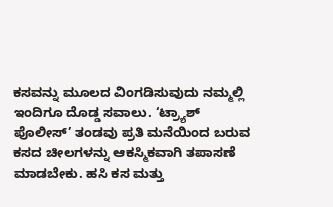ಕಸವನ್ನು ಮೂಲದ ವಿಂಗಡಿಸುವುದು ನಮ್ಮಲ್ಲಿ ಇಂದಿಗೂ ದೊಡ್ಡ ಸವಾಲು. ‘ಟ್ರ್ಯಾಶ್ ಪೊಲೀಸ್’ ತಂಡವು ಪ್ರತಿ ಮನೆಯಿಂದ ಬರುವ ಕಸದ ಚೀಲಗಳನ್ನು ಆಕಸ್ಮಿಕವಾಗಿ ತಪಾಸಣೆ ಮಾಡಬೇಕು. ಹಸಿ ಕಸ ಮತ್ತು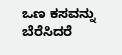ಒಣ ಕಸವನ್ನು ಬೆರೆಸಿದರೆ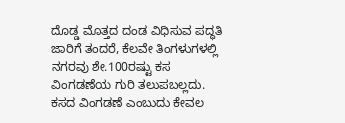ದೊಡ್ಡ ಮೊತ್ತದ ದಂಡ ವಿಧಿಸುವ ಪದ್ಧತಿ ಜಾರಿಗೆ ತಂದರೆ, ಕೆಲವೇ ತಿಂಗಳುಗಳಲ್ಲಿ ನಗರವು ಶೇ.100ರಷ್ಟು ಕಸ ವಿಂಗಡಣೆಯ ಗುರಿ ತಲುಪಬಲ್ಲದು. ಕಸದ ವಿಂಗಡಣೆ ಎಂಬುದು ಕೇವಲ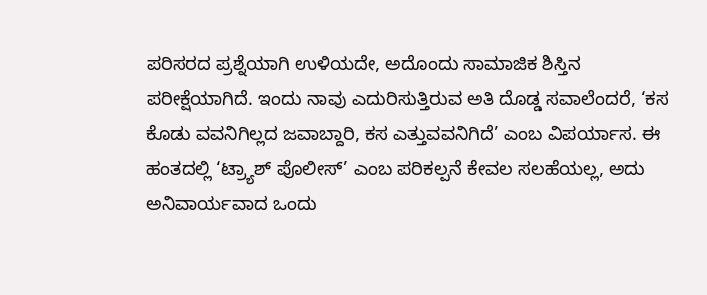ಪರಿಸರದ ಪ್ರಶ್ನೆಯಾಗಿ ಉಳಿಯದೇ, ಅದೊಂದು ಸಾಮಾಜಿಕ ಶಿಸ್ತಿನ ಪರೀಕ್ಷೆಯಾಗಿದೆ. ಇಂದು ನಾವು ಎದುರಿಸುತ್ತಿರುವ ಅತಿ ದೊಡ್ಡ ಸವಾಲೆಂದರೆ, ‘ಕಸ ಕೊಡು ವವನಿಗಿಲ್ಲದ ಜವಾಬ್ದಾರಿ, ಕಸ ಎತ್ತುವವನಿಗಿದೆ’ ಎಂಬ ವಿಪರ್ಯಾಸ. ಈ ಹಂತದಲ್ಲಿ ‘ಟ್ರ್ಯಾಶ್ ಪೊಲೀಸ್’ ಎಂಬ ಪರಿಕಲ್ಪನೆ ಕೇವಲ ಸಲಹೆಯಲ್ಲ, ಅದು ಅನಿವಾರ್ಯವಾದ ಒಂದು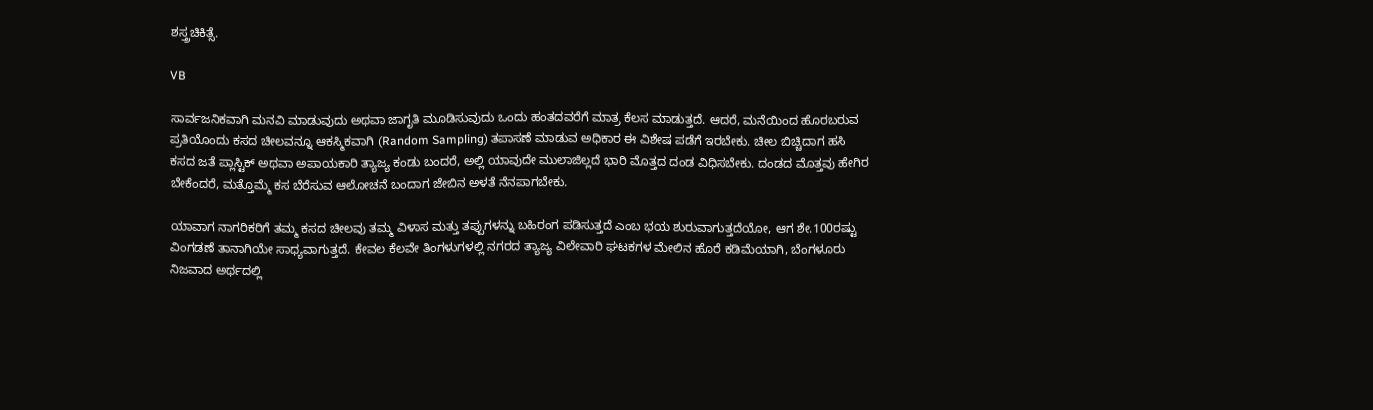ಶಸ್ತ್ರಚಿಕಿತ್ಸೆ.

VB

ಸಾರ್ವಜನಿಕವಾಗಿ ಮನವಿ ಮಾಡುವುದು ಅಥವಾ ಜಾಗೃತಿ ಮೂಡಿಸುವುದು ಒಂದು ಹಂತದವರೆಗೆ ಮಾತ್ರ ಕೆಲಸ ಮಾಡುತ್ತದೆ. ಆದರೆ, ಮನೆಯಿಂದ ಹೊರಬರುವ ಪ್ರತಿಯೊಂದು ಕಸದ ಚೀಲವನ್ನೂ ಆಕಸ್ಮಿಕವಾಗಿ (Random Sampling) ತಪಾಸಣೆ ಮಾಡುವ ಅಧಿಕಾರ ಈ ವಿಶೇಷ ಪಡೆಗೆ ಇರಬೇಕು. ಚೀಲ ಬಿಚ್ಚಿದಾಗ ಹಸಿ ಕಸದ ಜತೆ ಪ್ಲಾಸ್ಟಿಕ್ ಅಥವಾ ಅಪಾಯಕಾರಿ ತ್ಯಾಜ್ಯ ಕಂಡು ಬಂದರೆ, ಅಲ್ಲಿ ಯಾವುದೇ ಮುಲಾಜಿಲ್ಲದೆ ಭಾರಿ ಮೊತ್ತದ ದಂಡ ವಿಧಿಸಬೇಕು. ದಂಡದ ಮೊತ್ತವು ಹೇಗಿರ ಬೇಕೆಂದರೆ, ಮತ್ತೊಮ್ಮೆ ಕಸ ಬೆರೆಸುವ ಆಲೋಚನೆ ಬಂದಾಗ ಜೇಬಿನ ಅಳತೆ ನೆನಪಾಗಬೇಕು.

ಯಾವಾಗ ನಾಗರಿಕರಿಗೆ ತಮ್ಮ ಕಸದ ಚೀಲವು ತಮ್ಮ ವಿಳಾಸ ಮತ್ತು ತಪ್ಪುಗಳನ್ನು ಬಹಿರಂಗ ಪಡಿಸುತ್ತದೆ ಎಂಬ ಭಯ ಶುರುವಾಗುತ್ತದೆಯೋ, ಆಗ ಶೇ.100ರಷ್ಟು ವಿಂಗಡಣೆ ತಾನಾಗಿಯೇ ಸಾಧ್ಯವಾಗುತ್ತದೆ. ಕೇವಲ ಕೆಲವೇ ತಿಂಗಳುಗಳಲ್ಲಿ ನಗರದ ತ್ಯಾಜ್ಯ ವಿಲೇವಾರಿ ಘಟಕಗಳ ಮೇಲಿನ ಹೊರೆ ಕಡಿಮೆಯಾಗಿ, ಬೆಂಗಳೂರು ನಿಜವಾದ ಅರ್ಥದಲ್ಲಿ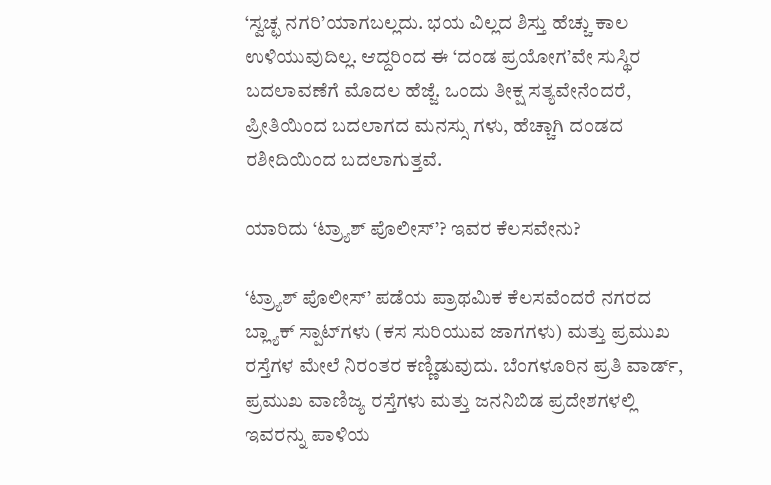‘ಸ್ವಚ್ಛ ನಗರಿ’ಯಾಗಬಲ್ಲದು. ಭಯ ವಿಲ್ಲದ ಶಿಸ್ತು ಹೆಚ್ಚು ಕಾಲ ಉಳಿಯುವುದಿಲ್ಲ. ಆದ್ದರಿಂದ ಈ ‘ದಂಡ ಪ್ರಯೋಗ’ವೇ ಸುಸ್ಥಿರ ಬದಲಾವಣೆಗೆ ಮೊದಲ ಹೆಜ್ಜೆ. ಒಂದು ತೀಕ್ಷ ಸತ್ಯವೇನೆಂದರೆ, ಪ್ರೀತಿಯಿಂದ ಬದಲಾಗದ ಮನಸ್ಸು ಗಳು, ಹೆಚ್ಚಾಗಿ ದಂಡದ ರಶೀದಿಯಿಂದ ಬದಲಾಗುತ್ತವೆ.

ಯಾರಿದು ‘ಟ್ರ್ಯಾಶ್ ಪೊಲೀಸ್’? ಇವರ ಕೆಲಸವೇನು?

‘ಟ್ರ್ಯಾಶ್ ಪೊಲೀಸ್’ ಪಡೆಯ ಪ್ರಾಥಮಿಕ ಕೆಲಸವೆಂದರೆ ನಗರದ ಬ್ಲ್ಯಾಕ್ ಸ್ಪಾಟ್‌ಗಳು (ಕಸ ಸುರಿಯುವ ಜಾಗಗಳು) ಮತ್ತು ಪ್ರಮುಖ ರಸ್ತೆಗಳ ಮೇಲೆ ನಿರಂತರ ಕಣ್ಣಿಡುವುದು. ಬೆಂಗಳೂರಿನ ಪ್ರತಿ ವಾರ್ಡ್, ಪ್ರಮುಖ ವಾಣಿಜ್ಯ ರಸ್ತೆಗಳು ಮತ್ತು ಜನನಿಬಿಡ ಪ್ರದೇಶಗಳಲ್ಲಿ ಇವರನ್ನು ಪಾಳಿಯ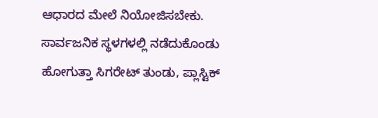ಆಧಾರದ ಮೇಲೆ ನಿಯೋಜಿಸಬೇಕು. ಸಾರ್ವಜನಿಕ ಸ್ಥಳಗಳಲ್ಲಿ ನಡೆದುಕೊಂಡು ಹೋಗುತ್ತಾ ಸಿಗರೇಟ್ ತುಂಡು, ಪ್ಲಾಸ್ಟಿಕ್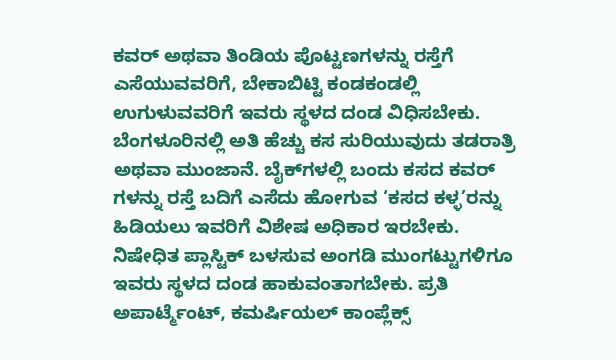ಕವರ್ ಅಥವಾ ತಿಂಡಿಯ ಪೊಟ್ಟಣಗಳನ್ನು ರಸ್ತೆಗೆ ಎಸೆಯುವವರಿಗೆ, ಬೇಕಾಬಿಟ್ಟಿ ಕಂಡಕಂಡಲ್ಲಿ ಉಗುಳುವವರಿಗೆ ಇವರು ಸ್ಥಳದ ದಂಡ ವಿಧಿಸಬೇಕು. ಬೆಂಗಳೂರಿನಲ್ಲಿ ಅತಿ ಹೆಚ್ಚು ಕಸ ಸುರಿಯುವುದು ತಡರಾತ್ರಿ ಅಥವಾ ಮುಂಜಾನೆ. ಬೈಕ್‌ಗಳಲ್ಲಿ ಬಂದು ಕಸದ ಕವರ್‌ ಗಳನ್ನು ರಸ್ತೆ ಬದಿಗೆ ಎಸೆದು ಹೋಗುವ ‘ಕಸದ ಕಳ್ಳ’ರನ್ನು ಹಿಡಿಯಲು ಇವರಿಗೆ ವಿಶೇಷ ಅಧಿಕಾರ ಇರಬೇಕು. ನಿಷೇಧಿತ ಪ್ಲಾಸ್ಟಿಕ್ ಬಳಸುವ ಅಂಗಡಿ ಮುಂಗಟ್ಟುಗಳಿಗೂ ಇವರು ಸ್ಥಳದ ದಂಡ ಹಾಕುವಂತಾಗಬೇಕು. ಪ್ರತಿ ಅಪಾರ್ಟ್ಮೆಂಟ್, ಕಮರ್ಷಿಯಲ್ ಕಾಂಪ್ಲೆಕ್ಸ್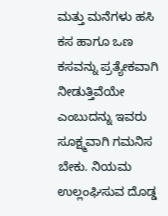ಮತ್ತು ಮನೆಗಳು ಹಸಿ ಕಸ ಹಾಗೂ ಒಣ ಕಸವನ್ನು ಪ್ರತ್ಯೇಕವಾಗಿ ನೀಡುತ್ತಿವೆಯೇ ಎಂಬುದನ್ನು ಇವರು ಸೂಕ್ಷ್ಮವಾಗಿ ಗಮನಿಸ ಬೇಕು. ನಿಯಮ ಉಲ್ಲಂಘಿಸುವ ದೊಡ್ಡ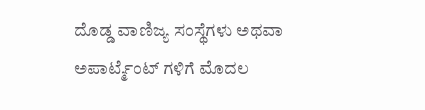ದೊಡ್ಡ ವಾಣಿಜ್ಯ ಸಂಸ್ಥೆಗಳು ಅಥವಾ ಅಪಾರ್ಟ್ಮೆಂಟ್‌ ಗಳಿಗೆ ಮೊದಲ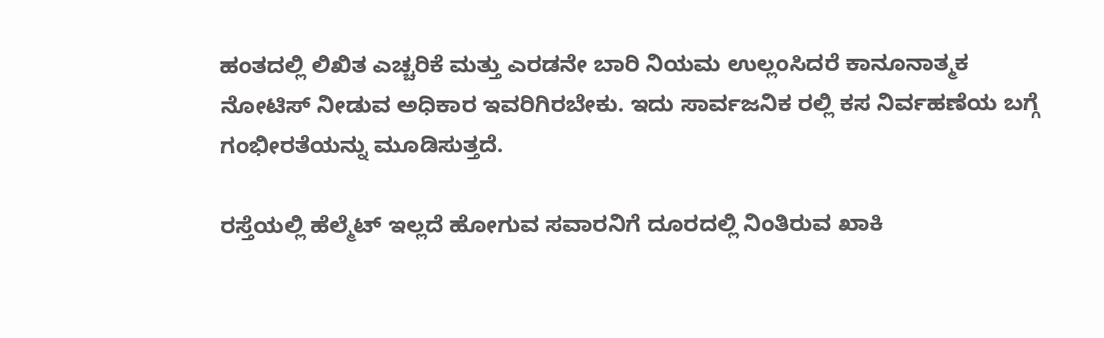ಹಂತದಲ್ಲಿ ಲಿಖಿತ ಎಚ್ಚರಿಕೆ ಮತ್ತು ಎರಡನೇ ಬಾರಿ ನಿಯಮ ಉಲ್ಲಂಸಿದರೆ ಕಾನೂನಾತ್ಮಕ ನೋಟಿಸ್ ನೀಡುವ ಅಧಿಕಾರ ಇವರಿಗಿರಬೇಕು. ಇದು ಸಾರ್ವಜನಿಕ ರಲ್ಲಿ ಕಸ ನಿರ್ವಹಣೆಯ ಬಗ್ಗೆ ಗಂಭೀರತೆಯನ್ನು ಮೂಡಿಸುತ್ತದೆ.

ರಸ್ತೆಯಲ್ಲಿ ಹೆಲ್ಮೆಟ್ ಇಲ್ಲದೆ ಹೋಗುವ ಸವಾರನಿಗೆ ದೂರದಲ್ಲಿ ನಿಂತಿರುವ ಖಾಕಿ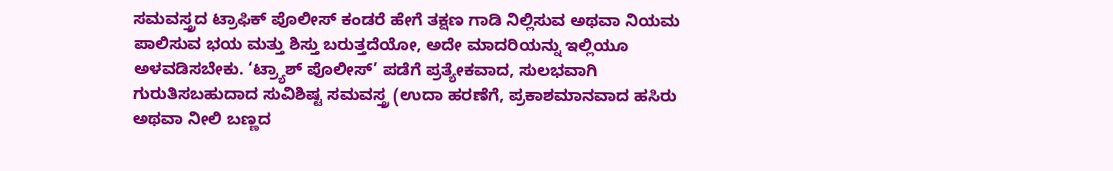ಸಮವಸ್ತ್ರದ ಟ್ರಾಫಿಕ್ ಪೊಲೀಸ್ ಕಂಡರೆ ಹೇಗೆ ತಕ್ಷಣ ಗಾಡಿ ನಿಲ್ಲಿಸುವ ಅಥವಾ ನಿಯಮ ಪಾಲಿಸುವ ಭಯ ಮತ್ತು ಶಿಸ್ತು ಬರುತ್ತದೆಯೋ, ಅದೇ ಮಾದರಿಯನ್ನು ಇಲ್ಲಿಯೂ ಅಳವಡಿಸಬೇಕು. ‘ಟ್ರ್ಯಾಶ್ ಪೊಲೀಸ್’ ಪಡೆಗೆ ಪ್ರತ್ಯೇಕವಾದ, ಸುಲಭವಾಗಿ ಗುರುತಿಸಬಹುದಾದ ಸುವಿಶಿಷ್ಟ ಸಮವಸ್ತ್ರ (ಉದಾ ಹರಣೆಗೆ, ಪ್ರಕಾಶಮಾನವಾದ ಹಸಿರು ಅಥವಾ ನೀಲಿ ಬಣ್ಣದ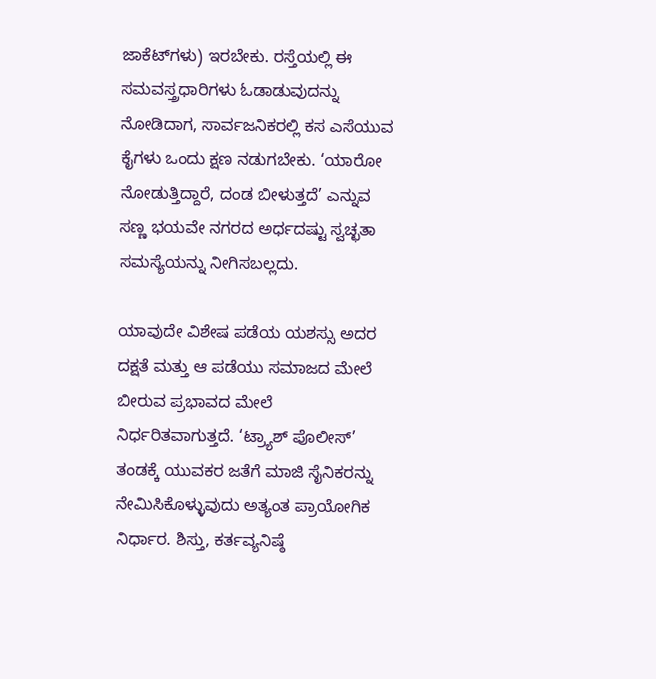ಜಾಕೆಟ್‌ಗಳು) ಇರಬೇಕು. ರಸ್ತೆಯಲ್ಲಿ ಈ ಸಮವಸ್ತ್ರಧಾರಿಗಳು ಓಡಾಡುವುದನ್ನು ನೋಡಿದಾಗ, ಸಾರ್ವಜನಿಕರಲ್ಲಿ ಕಸ ಎಸೆಯುವ ಕೈಗಳು ಒಂದು ಕ್ಷಣ ನಡುಗಬೇಕು. ‘ಯಾರೋ ನೋಡುತ್ತಿದ್ದಾರೆ, ದಂಡ ಬೀಳುತ್ತದೆ’ ಎನ್ನುವ ಸಣ್ಣ ಭಯವೇ ನಗರದ ಅರ್ಧದಷ್ಟು ಸ್ವಚ್ಛತಾ ಸಮಸ್ಯೆಯನ್ನು ನೀಗಿಸಬಲ್ಲದು.

ಯಾವುದೇ ವಿಶೇಷ ಪಡೆಯ ಯಶಸ್ಸು ಅದರ ದಕ್ಷತೆ ಮತ್ತು ಆ ಪಡೆಯು ಸಮಾಜದ ಮೇಲೆ ಬೀರುವ ಪ್ರಭಾವದ ಮೇಲೆ ನಿರ್ಧರಿತವಾಗುತ್ತದೆ. ‘ಟ್ರ್ಯಾಶ್ ಪೊಲೀಸ್’ ತಂಡಕ್ಕೆ ಯುವಕರ ಜತೆಗೆ ಮಾಜಿ ಸೈನಿಕರನ್ನು ನೇಮಿಸಿಕೊಳ್ಳುವುದು ಅತ್ಯಂತ ಪ್ರಾಯೋಗಿಕ ನಿರ್ಧಾರ. ಶಿಸ್ತು, ಕರ್ತವ್ಯನಿಷ್ಠೆ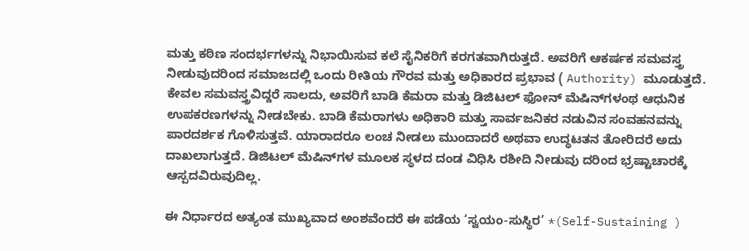ಮತ್ತು ಕಠಿಣ ಸಂದರ್ಭಗಳನ್ನು ನಿಭಾಯಿಸುವ ಕಲೆ ಸೈನಿಕರಿಗೆ ಕರಗತವಾಗಿರುತ್ತದೆ. ಅವರಿಗೆ ಆಕರ್ಷಕ ಸಮವಸ್ತ್ರ ನೀಡುವುದರಿಂದ ಸಮಾಜದಲ್ಲಿ ಒಂದು ರೀತಿಯ ಗೌರವ ಮತ್ತು ಅಧಿಕಾರದ ಪ್ರಭಾವ ( Authority) ಮೂಡುತ್ತದೆ. ಕೇವಲ ಸಮವಸ್ತ್ರವಿದ್ದರೆ ಸಾಲದು, ಅವರಿಗೆ ಬಾಡಿ ಕೆಮರಾ ಮತ್ತು ಡಿಜಿಟಲ್ ಫೋನ್ ಮೆಷಿನ್‌ಗಳಂಥ ಆಧುನಿಕ ಉಪಕರಣಗಳನ್ನು ನೀಡಬೇಕು. ಬಾಡಿ ಕೆಮರಾಗಳು ಅಧಿಕಾರಿ ಮತ್ತು ಸಾರ್ವಜನಿಕರ ನಡುವಿನ ಸಂವಹನವನ್ನು ಪಾರದರ್ಶಕ ಗೊಳಿಸುತ್ತವೆ. ಯಾರಾದರೂ ಲಂಚ ನೀಡಲು ಮುಂದಾದರೆ ಅಥವಾ ಉದ್ಧಟತನ ತೋರಿದರೆ ಅದು ದಾಖಲಾಗುತ್ತದೆ. ಡಿಜಿಟಲ್ ಮೆಷಿನ್‌ಗಳ ಮೂಲಕ ಸ್ಥಳದ ದಂಡ ವಿಧಿಸಿ ರಶೀದಿ ನೀಡುವು ದರಿಂದ ಭ್ರಷ್ಟಾಚಾರಕ್ಕೆ ಆಸ್ಪದವಿರುವುದಿಲ್ಲ.

ಈ ನಿರ್ಧಾರದ ಅತ್ಯಂತ ಮುಖ್ಯವಾದ ಅಂಶವೆಂದರೆ ಈ ಪಡೆಯ ‘ಸ್ವಯಂ-ಸುಸ್ಥಿರ’ *(Self-Sustaining )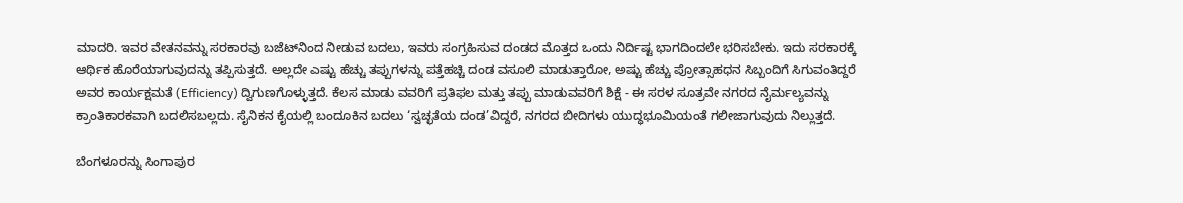ಮಾದರಿ. ಇವರ ವೇತನವನ್ನು ಸರಕಾರವು ಬಜೆಟ್‌ನಿಂದ ನೀಡುವ ಬದಲು, ಇವರು ಸಂಗ್ರಹಿಸುವ ದಂಡದ ಮೊತ್ತದ ಒಂದು ನಿರ್ದಿಷ್ಟ ಭಾಗದಿಂದಲೇ ಭರಿಸಬೇಕು. ಇದು ಸರಕಾರಕ್ಕೆ ಆರ್ಥಿಕ ಹೊರೆಯಾಗುವುದನ್ನು ತಪ್ಪಿಸುತ್ತದೆ. ಅಲ್ಲದೇ ಎಷ್ಟು ಹೆಚ್ಚು ತಪ್ಪುಗಳನ್ನು ಪತ್ತೆಹಚ್ಚಿ ದಂಡ ವಸೂಲಿ ಮಾಡುತ್ತಾರೋ, ಅಷ್ಟು ಹೆಚ್ಚು ಪ್ರೋತ್ಸಾಹಧನ ಸಿಬ್ಬಂದಿಗೆ ಸಿಗುವಂತಿದ್ದರೆ ಅವರ ಕಾರ್ಯಕ್ಷಮತೆ (Efficiency) ದ್ವಿಗುಣಗೊಳ್ಳುತ್ತದೆ. ಕೆಲಸ ಮಾಡು ವವರಿಗೆ ಪ್ರತಿಫಲ ಮತ್ತು ತಪ್ಪು ಮಾಡುವವರಿಗೆ ಶಿಕ್ಷೆ - ಈ ಸರಳ ಸೂತ್ರವೇ ನಗರದ ನೈರ್ಮಲ್ಯವನ್ನು ಕ್ರಾಂತಿಕಾರಕವಾಗಿ ಬದಲಿಸಬಲ್ಲದು. ಸೈನಿಕನ ಕೈಯಲ್ಲಿ ಬಂದೂಕಿನ ಬದಲು ‘ಸ್ವಚ್ಛತೆಯ ದಂಡ’ವಿದ್ದರೆ, ನಗರದ ಬೀದಿಗಳು ಯುದ್ಧಭೂಮಿಯಂತೆ ಗಲೀಜಾಗುವುದು ನಿಲ್ಲುತ್ತದೆ.

ಬೆಂಗಳೂರನ್ನು ಸಿಂಗಾಪುರ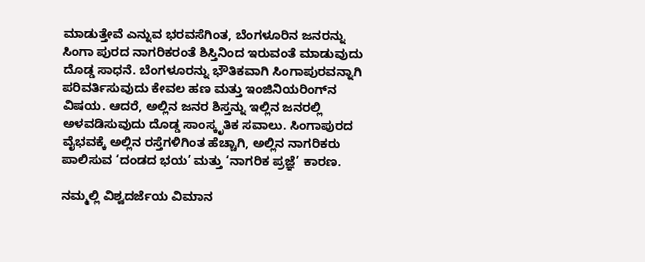ಮಾಡುತ್ತೇವೆ ಎನ್ನುವ ಭರವಸೆಗಿಂತ, ಬೆಂಗಳೂರಿನ ಜನರನ್ನು ಸಿಂಗಾ ಪುರದ ನಾಗರಿಕರಂತೆ ಶಿಸ್ತಿನಿಂದ ಇರುವಂತೆ ಮಾಡುವುದು ದೊಡ್ಡ ಸಾಧನೆ. ಬೆಂಗಳೂರನ್ನು ಭೌತಿಕವಾಗಿ ಸಿಂಗಾಪುರವನ್ನಾಗಿ ಪರಿವರ್ತಿಸುವುದು ಕೇವಲ ಹಣ ಮತ್ತು ಇಂಜಿನಿಯರಿಂಗ್‌ನ ವಿಷಯ. ಆದರೆ, ಅಲ್ಲಿನ ಜನರ ಶಿಸ್ತನ್ನು ಇಲ್ಲಿನ ಜನರಲ್ಲಿ ಅಳವಡಿಸುವುದು ದೊಡ್ಡ ಸಾಂಸ್ಕೃತಿಕ ಸವಾಲು. ಸಿಂಗಾಪುರದ ವೈಭವಕ್ಕೆ ಅಲ್ಲಿನ ರಸ್ತೆಗಳಿಗಿಂತ ಹೆಚ್ಚಾಗಿ, ಅಲ್ಲಿನ ನಾಗರಿಕರು ಪಾಲಿಸುವ ‘ದಂಡದ ಭಯ’ ಮತ್ತು ‘ನಾಗರಿಕ ಪ್ರಜ್ಞೆ’ ಕಾರಣ.

ನಮ್ಮಲ್ಲಿ ವಿಶ್ವದರ್ಜೆಯ ವಿಮಾನ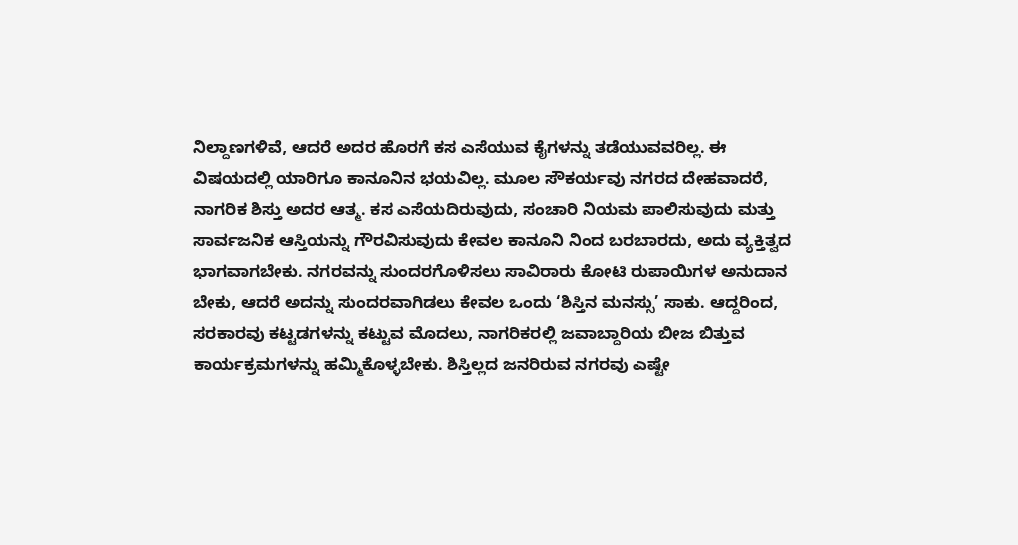ನಿಲ್ದಾಣಗಳಿವೆ, ಆದರೆ ಅದರ ಹೊರಗೆ ಕಸ ಎಸೆಯುವ ಕೈಗಳನ್ನು ತಡೆಯುವವರಿಲ್ಲ. ಈ ವಿಷಯದಲ್ಲಿ ಯಾರಿಗೂ ಕಾನೂನಿನ ಭಯವಿಲ್ಲ. ಮೂಲ ಸೌಕರ್ಯವು ನಗರದ ದೇಹವಾದರೆ, ನಾಗರಿಕ ಶಿಸ್ತು ಅದರ ಆತ್ಮ. ಕಸ ಎಸೆಯದಿರುವುದು, ಸಂಚಾರಿ ನಿಯಮ ಪಾಲಿಸುವುದು ಮತ್ತು ಸಾರ್ವಜನಿಕ ಆಸ್ತಿಯನ್ನು ಗೌರವಿಸುವುದು ಕೇವಲ ಕಾನೂನಿ ನಿಂದ ಬರಬಾರದು, ಅದು ವ್ಯಕ್ತಿತ್ವದ ಭಾಗವಾಗಬೇಕು. ನಗರವನ್ನು ಸುಂದರಗೊಳಿಸಲು ಸಾವಿರಾರು ಕೋಟಿ ರುಪಾಯಿಗಳ ಅನುದಾನ ಬೇಕು, ಆದರೆ ಅದನ್ನು ಸುಂದರವಾಗಿಡಲು ಕೇವಲ ಒಂದು ‘ಶಿಸ್ತಿನ ಮನಸ್ಸು’ ಸಾಕು. ಆದ್ದರಿಂದ, ಸರಕಾರವು ಕಟ್ಟಡಗಳನ್ನು ಕಟ್ಟುವ ಮೊದಲು, ನಾಗರಿಕರಲ್ಲಿ ಜವಾಬ್ದಾರಿಯ ಬೀಜ ಬಿತ್ತುವ ಕಾರ್ಯಕ್ರಮಗಳನ್ನು ಹಮ್ಮಿಕೊಳ್ಳಬೇಕು. ಶಿಸ್ತಿಲ್ಲದ ಜನರಿರುವ ನಗರವು ಎಷ್ಟೇ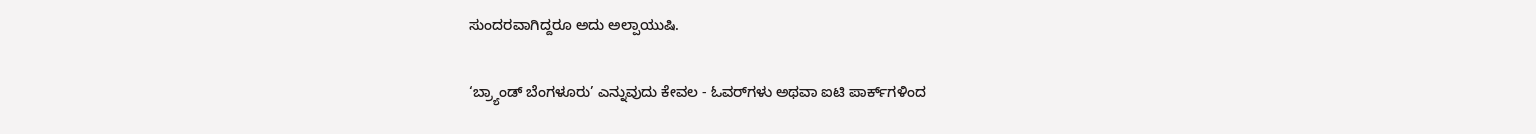ಸುಂದರವಾಗಿದ್ದರೂ ಅದು ಅಲ್ಪಾಯುಷಿ.

‘ಬ್ರ್ಯಾಂಡ್ ಬೆಂಗಳೂರು’ ಎನ್ನುವುದು ಕೇವಲ - ಓವರ್‌ಗಳು ಅಥವಾ ಐಟಿ ಪಾರ್ಕ್‌ಗಳಿಂದ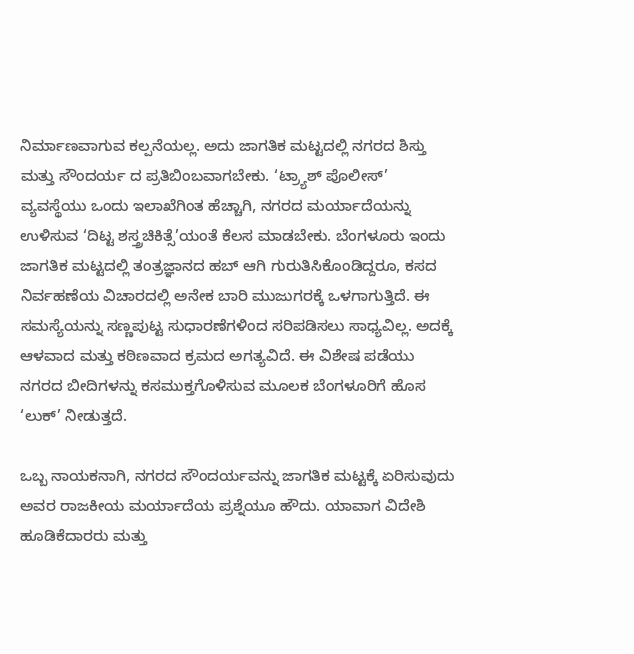ನಿರ್ಮಾಣವಾಗುವ ಕಲ್ಪನೆಯಲ್ಲ. ಅದು ಜಾಗತಿಕ ಮಟ್ಟದಲ್ಲಿ ನಗರದ ಶಿಸ್ತು ಮತ್ತು ಸೌಂದರ್ಯ ದ ಪ್ರತಿಬಿಂಬವಾಗಬೇಕು. ‘ಟ್ರ್ಯಾಶ್ ಪೊಲೀಸ್’ ವ್ಯವಸ್ಥೆಯು ಒಂದು ಇಲಾಖೆಗಿಂತ ಹೆಚ್ಚಾಗಿ, ನಗರದ ಮರ್ಯಾದೆಯನ್ನು ಉಳಿಸುವ ‘ದಿಟ್ಟ ಶಸ್ತ್ರಚಿಕಿತ್ಸೆ’ಯಂತೆ ಕೆಲಸ ಮಾಡಬೇಕು. ಬೆಂಗಳೂರು ಇಂದು ಜಾಗತಿಕ ಮಟ್ಟದಲ್ಲಿ ತಂತ್ರಜ್ಞಾನದ ಹಬ್ ಆಗಿ ಗುರುತಿಸಿಕೊಂಡಿದ್ದರೂ, ಕಸದ ನಿರ್ವಹಣೆಯ ವಿಚಾರದಲ್ಲಿ ಅನೇಕ ಬಾರಿ ಮುಜುಗರಕ್ಕೆ ಒಳಗಾಗುತ್ತಿದೆ. ಈ ಸಮಸ್ಯೆಯನ್ನು ಸಣ್ಣಪುಟ್ಟ ಸುಧಾರಣೆಗಳಿಂದ ಸರಿಪಡಿಸಲು ಸಾಧ್ಯವಿಲ್ಲ. ಅದಕ್ಕೆ ಆಳವಾದ ಮತ್ತು ಕಠಿಣವಾದ ಕ್ರಮದ ಅಗತ್ಯವಿದೆ. ಈ ವಿಶೇಷ ಪಡೆಯು ನಗರದ ಬೀದಿಗಳನ್ನು ಕಸಮುಕ್ತಗೊಳಿಸುವ ಮೂಲಕ ಬೆಂಗಳೂರಿಗೆ ಹೊಸ ‘ಲುಕ್’ ನೀಡುತ್ತದೆ.

ಒಬ್ಬ ನಾಯಕನಾಗಿ, ನಗರದ ಸೌಂದರ್ಯವನ್ನು ಜಾಗತಿಕ ಮಟ್ಟಕ್ಕೆ ಏರಿಸುವುದು ಅವರ ರಾಜಕೀಯ ಮರ್ಯಾದೆಯ ಪ್ರಶ್ನೆಯೂ ಹೌದು. ಯಾವಾಗ ವಿದೇಶಿ ಹೂಡಿಕೆದಾರರು ಮತ್ತು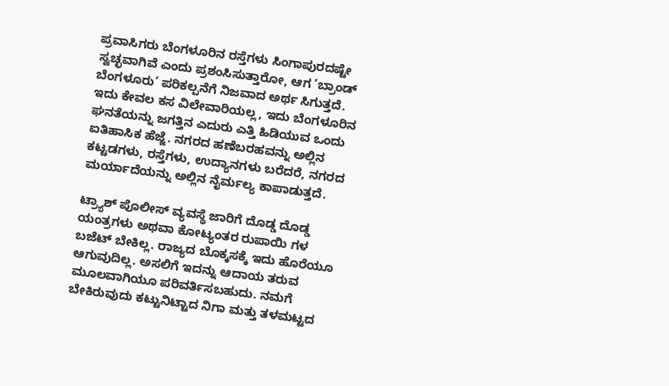ಪ್ರವಾಸಿಗರು ಬೆಂಗಳೂರಿನ ರಸ್ತೆಗಳು ಸಿಂಗಾಪುರದಷ್ಟೇ ಸ್ವಚ್ಛವಾಗಿವೆ ಎಂದು ಪ್ರಶಂಸಿಸುತ್ತಾರೋ, ಆಗ ‘ಬ್ರಾಂಡ್ ಬೆಂಗಳೂರು’ ಪರಿಕಲ್ಪನೆಗೆ ನಿಜವಾದ ಅರ್ಥ ಸಿಗುತ್ತದೆ. ಇದು ಕೇವಲ ಕಸ ವಿಲೇವಾರಿಯಲ್ಲ, ಇದು ಬೆಂಗಳೂರಿನ ಘನತೆಯನ್ನು ಜಗತ್ತಿನ ಎದುರು ಎತ್ತಿ ಹಿಡಿಯುವ ಒಂದು ಐತಿಹಾಸಿಕ ಹೆಜ್ಜೆ. ನಗರದ ಹಣೆಬರಹವನ್ನು ಅಲ್ಲಿನ ಕಟ್ಟಡಗಳು, ರಸ್ತೆಗಳು, ಉದ್ಯಾನಗಳು ಬರೆದರೆ, ನಗರದ ಮರ್ಯಾದೆಯನ್ನು ಅಲ್ಲಿನ ನೈರ್ಮಲ್ಯ ಕಾಪಾಡುತ್ತದೆ.

ಟ್ರ್ಯಾಶ್ ಪೊಲೀಸ್ ವ್ಯವಸ್ಥೆ ಜಾರಿಗೆ ದೊಡ್ಡ ದೊಡ್ಡ ಯಂತ್ರಗಳು ಅಥವಾ ಕೋಟ್ಯಂತರ ರುಪಾಯಿ ಗಳ ಬಜೆಟ್ ಬೇಕಿಲ್ಲ. ರಾಜ್ಯದ ಬೊಕ್ಕಸಕ್ಕೆ ಇದು ಹೊರೆಯೂ ಆಗುವುದಿಲ್ಲ. ಅಸಲಿಗೆ ಇದನ್ನು ಆದಾಯ ತರುವ ಮೂಲವಾಗಿಯೂ ಪರಿವರ್ತಿಸಬಹುದು. ನಮಗೆ ಬೇಕಿರುವುದು ಕಟ್ಟುನಿಟ್ಟಾದ ನಿಗಾ ಮತ್ತು ತಳಮಟ್ಟದ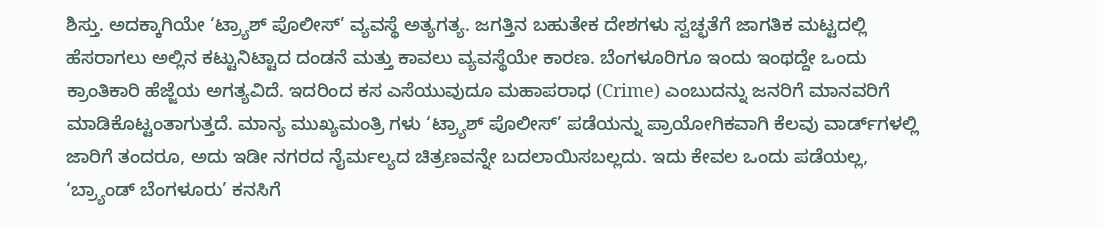ಶಿಸ್ತು. ಅದಕ್ಕಾಗಿಯೇ ‘ಟ್ರ್ಯಾಶ್ ಪೊಲೀಸ್’ ವ್ಯವಸ್ಥೆ ಅತ್ಯಗತ್ಯ. ಜಗತ್ತಿನ ಬಹುತೇಕ ದೇಶಗಳು ಸ್ವಚ್ಛತೆಗೆ ಜಾಗತಿಕ ಮಟ್ಟದಲ್ಲಿ ಹೆಸರಾಗಲು ಅಲ್ಲಿನ ಕಟ್ಟುನಿಟ್ಟಾದ ದಂಡನೆ ಮತ್ತು ಕಾವಲು ವ್ಯವಸ್ಥೆಯೇ ಕಾರಣ. ಬೆಂಗಳೂರಿಗೂ ಇಂದು ಇಂಥದ್ದೇ ಒಂದು ಕ್ರಾಂತಿಕಾರಿ ಹೆಜ್ಜೆಯ ಅಗತ್ಯವಿದೆ. ಇದರಿಂದ ಕಸ ಎಸೆಯುವುದೂ ಮಹಾಪರಾಧ (Crime) ಎಂಬುದನ್ನು ಜನರಿಗೆ ಮಾನವರಿಗೆ ಮಾಡಿಕೊಟ್ಟಂತಾಗುತ್ತದೆ. ಮಾನ್ಯ ಮುಖ್ಯಮಂತ್ರಿ ಗಳು ‘ಟ್ರ್ಯಾಶ್ ಪೊಲೀಸ್’ ಪಡೆಯನ್ನು ಪ್ರಾಯೋಗಿಕವಾಗಿ ಕೆಲವು ವಾರ್ಡ್‌ಗಳಲ್ಲಿ ಜಾರಿಗೆ ತಂದರೂ, ಅದು ಇಡೀ ನಗರದ ನೈರ್ಮಲ್ಯದ ಚಿತ್ರಣವನ್ನೇ ಬದಲಾಯಿಸಬಲ್ಲದು. ಇದು ಕೇವಲ ಒಂದು ಪಡೆಯಲ್ಲ, ‘ಬ್ರ್ಯಾಂಡ್ ಬೆಂಗಳೂರು’ ಕನಸಿಗೆ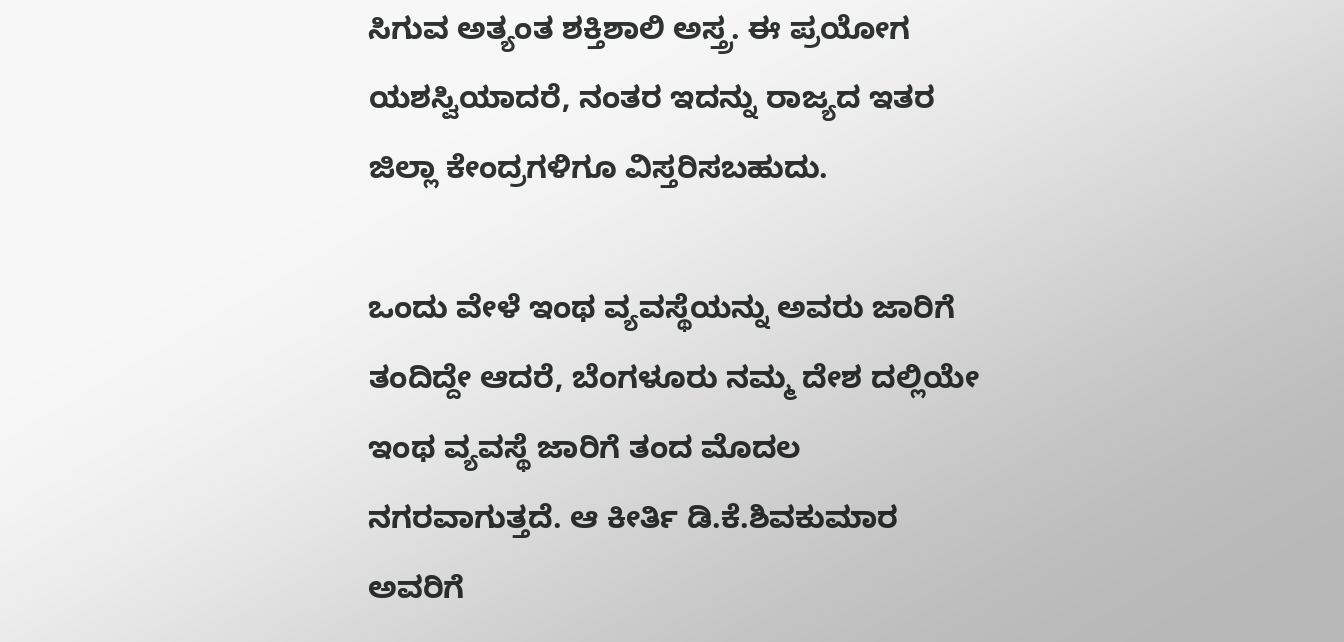ಸಿಗುವ ಅತ್ಯಂತ ಶಕ್ತಿಶಾಲಿ ಅಸ್ತ್ರ. ಈ ಪ್ರಯೋಗ ಯಶಸ್ವಿಯಾದರೆ, ನಂತರ ಇದನ್ನು ರಾಜ್ಯದ ಇತರ ಜಿಲ್ಲಾ ಕೇಂದ್ರಗಳಿಗೂ ವಿಸ್ತರಿಸಬಹುದು.

ಒಂದು ವೇಳೆ ಇಂಥ ವ್ಯವಸ್ಥೆಯನ್ನು ಅವರು ಜಾರಿಗೆ ತಂದಿದ್ದೇ ಆದರೆ, ಬೆಂಗಳೂರು ನಮ್ಮ ದೇಶ ದಲ್ಲಿಯೇ ಇಂಥ ವ್ಯವಸ್ಥೆ ಜಾರಿಗೆ ತಂದ ಮೊದಲ ನಗರವಾಗುತ್ತದೆ. ಆ ಕೀರ್ತಿ ಡಿ.ಕೆ.ಶಿವಕುಮಾರ ಅವರಿಗೆ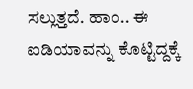ಸಲ್ಲುತ್ತದೆ. ಹಾಂ.. ಈ ಐಡಿಯಾವನ್ನು ಕೊಟ್ಟಿದ್ದಕ್ಕೆ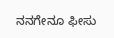ನನಗೇನೂ ಫೀಸು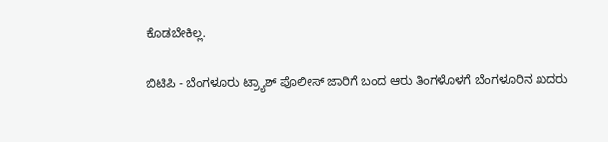ಕೊಡಬೇಕಿಲ್ಲ.

ಬಿಟಿಪಿ - ಬೆಂಗಳೂರು ಟ್ರ್ಯಾಶ್ ಪೊಲೀಸ್ ಜಾರಿಗೆ ಬಂದ ಆರು ತಿಂಗಳೊಳಗೆ ಬೆಂಗಳೂರಿನ ಖದರು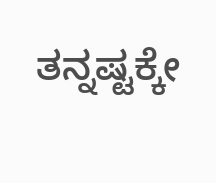ತನ್ನಷ್ಟಕ್ಕೇ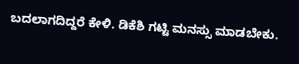ಬದಲಾಗದಿದ್ದರೆ ಕೇಳಿ. ಡಿಕೆಶಿ ಗಟ್ಟಿ ಮನಸ್ಸು ಮಾಡಬೇಕು.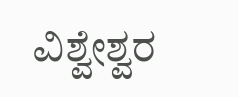ವಿಶ್ವೇಶ್ವರ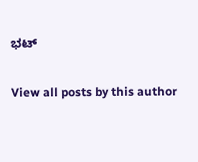ಭಟ್‌

View all posts by this author